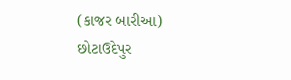(કાજર બારીઆ)
છોટાઉદેપુર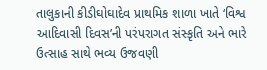તાલુકાની કીડીઘોઘાદેવ પ્રાથમિક શાળા ખાતે ‘વિશ્વ આદિવાસી દિવસ’ની પરંપરાગત સંસ્કૃતિ અને ભારે ઉત્સાહ સાથે ભવ્ય ઉજવણી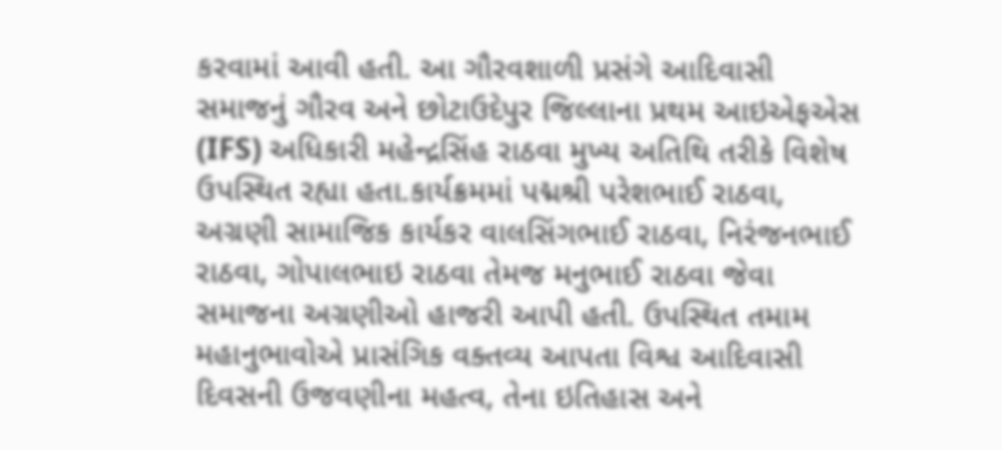કરવામાં આવી હતી. આ ગૌરવશાળી પ્રસંગે આદિવાસી સમાજનું ગૌરવ અને છોટાઉદેપુર જિલ્લાના પ્રથમ આઇએફએસ (IFS) અધિકારી મહેન્દ્રસિંહ રાઠવા મુખ્ય અતિથિ તરીકે વિશેષ ઉપસ્થિત રહ્યા હતા.કાર્યક્રમમાં પદ્મશ્રી પરેશભાઈ રાઠવા, અગ્રણી સામાજિક કાર્યકર વાલસિંગભાઈ રાઠવા, નિરંજનભાઈ રાઠવા, ગોપાલભાઇ રાઠવા તેમજ મનુભાઈ રાઠવા જેવા સમાજના અગ્રણીઓ હાજરી આપી હતી. ઉપસ્થિત તમામ મહાનુભાવોએ પ્રાસંગિક વક્તવ્ય આપતા વિશ્વ આદિવાસી દિવસની ઉજવણીના મહત્વ, તેના ઇતિહાસ અને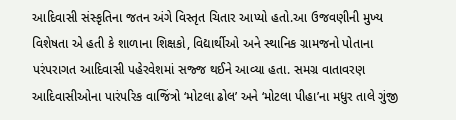આદિવાસી સંસ્કૃતિના જતન અંગે વિસ્તૃત ચિતાર આપ્યો હતો.આ ઉજવણીની મુખ્ય વિશેષતા એ હતી કે શાળાના શિક્ષકો, વિદ્યાર્થીઓ અને સ્થાનિક ગ્રામજનો પોતાના પરંપરાગત આદિવાસી પહેરવેશમાં સજ્જ થઈને આવ્યા હતા. સમગ્ર વાતાવરણ આદિવાસીઓના પારંપરિક વાજિંત્રો ‘મોટલા ઢોલ’ અને ‘મોટલા પીહા’ના મધુર તાલે ગુંજી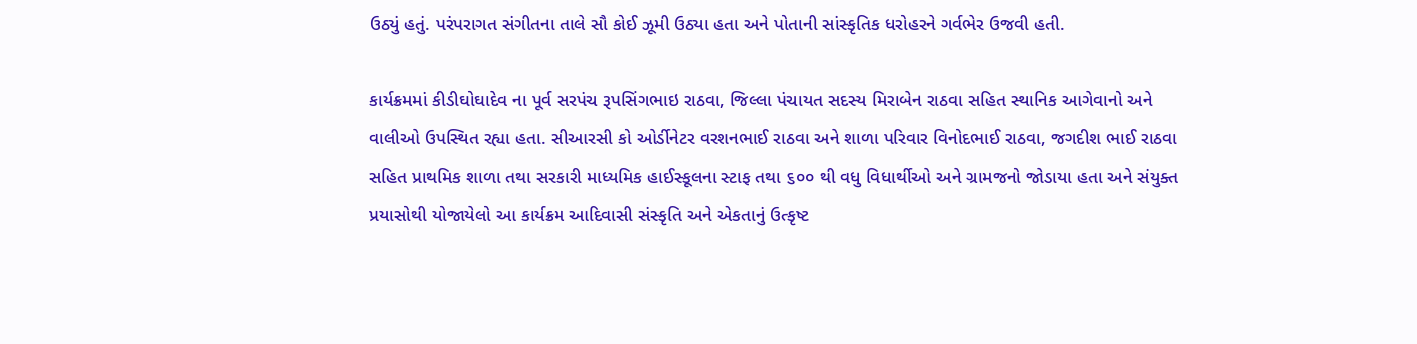ઉઠ્યું હતું. પરંપરાગત સંગીતના તાલે સૌ કોઈ ઝૂમી ઉઠ્યા હતા અને પોતાની સાંસ્કૃતિક ધરોહરને ગર્વભેર ઉજવી હતી.

કાર્યક્રમમાં કીડીઘોઘાદેવ ના પૂર્વ સરપંચ રૂપસિંગભાઇ રાઠવા, જિલ્લા પંચાયત સદસ્ય મિરાબેન રાઠવા સહિત સ્થાનિક આગેવાનો અને વાલીઓ ઉપસ્થિત રહ્યા હતા. સીઆરસી કો ઓર્ડીનેટર વરશનભાઈ રાઠવા અને શાળા પરિવાર વિનોદભાઈ રાઠવા, જગદીશ ભાઈ રાઠવા સહિત પ્રાથમિક શાળા તથા સરકારી માધ્યમિક હાઈસ્કૂલના સ્ટાફ તથા ૬૦૦ થી વધુ વિધાર્થીઓ અને ગ્રામજનો જોડાયા હતા અને સંયુક્ત પ્રયાસોથી યોજાયેલો આ કાર્યક્રમ આદિવાસી સંસ્કૃતિ અને એકતાનું ઉત્કૃષ્ટ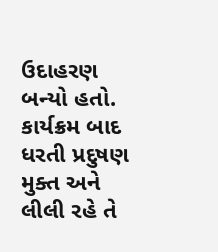ઉદાહરણ બન્યો હતો.
કાર્યક્રમ બાદ ધરતી પ્રદુષણ મુક્ત અને લીલી રહે તે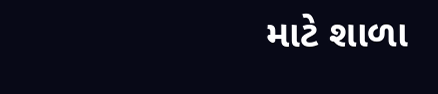માટે શાળા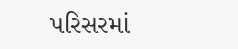પરિસરમાં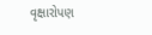વૃક્ષારોપણ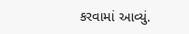કરવામાં આવ્યું.